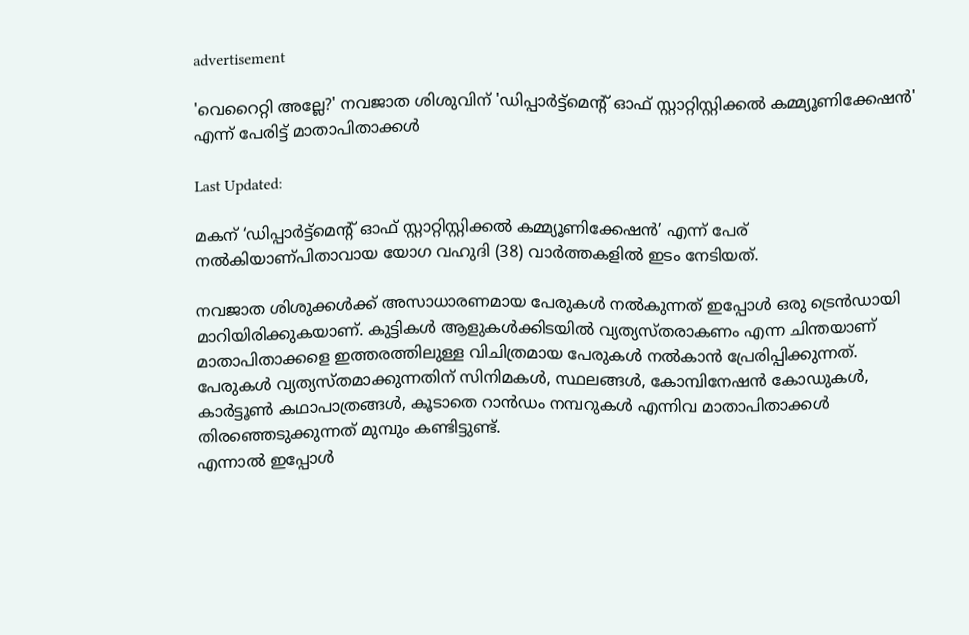advertisement

'വെറൈറ്റി അല്ലേ?' നവജാത ശിശുവിന് 'ഡിപ്പാർട്ട്മെന്റ് ഓഫ് സ്റ്റാറ്റിസ്റ്റിക്കൽ കമ്മ്യൂണിക്കേഷൻ' എന്ന് പേരിട്ട് മാതാപിതാക്കൾ

Last Updated:

മകന് ‘ഡിപ്പാർട്ട്മെന്റ് ഓഫ് സ്റ്റാറ്റിസ്റ്റിക്കൽ കമ്മ്യൂണിക്കേഷൻ’ എന്ന് പേര് നൽകിയാണ്പിതാവായ യോഗ വഹുദി (38) വാർത്തകളിൽ ഇടം നേടിയത്.

നവജാത ശിശുക്കൾക്ക് അസാധാരണമായ പേരുകൾ നൽകുന്നത് ഇപ്പോൾ ഒരു ട്രെൻഡായി മാറിയിരിക്കുകയാണ്. കുട്ടികൾ ആളുകൾക്കിടയിൽ വ്യത്യസ്തരാകണം എന്ന ചിന്തയാണ് മാതാപിതാക്കളെ ഇത്തരത്തിലുള്ള വിചിത്രമായ പേരുകൾ നൽകാൻ പ്രേരിപ്പിക്കുന്നത്. പേരുകൾ വ്യത്യസ്തമാക്കുന്നതിന് സിനിമകൾ, സ്ഥലങ്ങൾ, കോമ്പിനേഷൻ കോഡുകൾ, കാർട്ടൂൺ കഥാപാത്രങ്ങൾ, കൂടാതെ റാൻഡം നമ്പറുകൾ എന്നിവ മാതാപിതാക്കൾ തിരഞ്ഞെടുക്കുന്നത് മുമ്പും കണ്ടിട്ടുണ്ട്.
എന്നാൽ ഇപ്പോൾ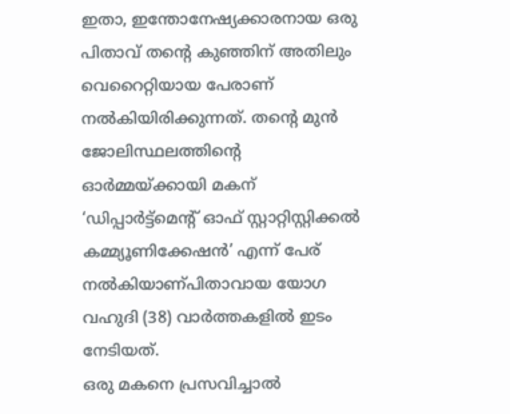ഇതാ, ഇന്തോനേഷ്യക്കാരനായ ഒരു പിതാവ് തന്റെ കുഞ്ഞിന് അതിലും വെറൈറ്റിയായ പേരാണ് നൽകിയിരിക്കുന്നത്. തന്റെ മുൻ ജോലിസ്ഥലത്തിന്റെ ഓർമ്മയ്ക്കായി മകന് ‘ഡിപ്പാർട്ട്മെന്റ് ഓഫ് സ്റ്റാറ്റിസ്റ്റിക്കൽ കമ്മ്യൂണിക്കേഷൻ’ എന്ന് പേര് നൽകിയാണ്പിതാവായ യോഗ വഹുദി (38) വാർത്തകളിൽ ഇടം നേടിയത്.
ഒരു മകനെ പ്രസവിച്ചാൽ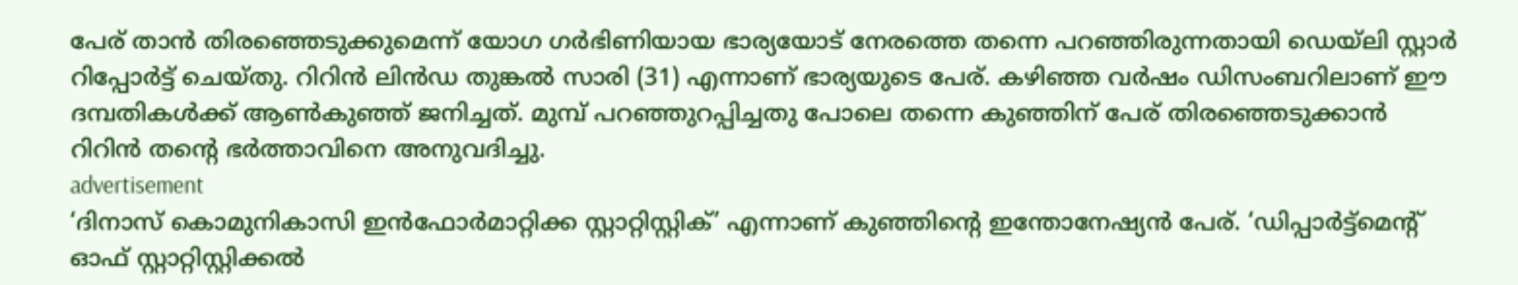പേര് താൻ തിരഞ്ഞെടുക്കുമെന്ന് യോഗ ഗർഭിണിയായ ഭാര്യയോട് നേരത്തെ തന്നെ പറഞ്ഞിരുന്നതായി ഡെയ്‌ലി സ്റ്റാർ റിപ്പോർട്ട് ചെയ്തു. റിറിൻ ലിൻഡ തുങ്കൽ സാരി (31) എന്നാണ് ഭാര്യയുടെ പേര്. കഴിഞ്ഞ വർഷം ഡിസംബറിലാണ് ഈ ദമ്പതികൾക്ക് ആൺകുഞ്ഞ് ജനിച്ചത്. മുമ്പ് പറഞ്ഞുറപ്പിച്ചതു പോലെ തന്നെ കുഞ്ഞിന് പേര് തിരഞ്ഞെടുക്കാൻ റിറിൻ തന്റെ ഭർത്താവിനെ അനുവദിച്ചു.
advertisement
‘ദിനാസ് കൊമുനികാസി ഇൻഫോർമാറ്റിക്ക സ്റ്റാറ്റിസ്റ്റിക്’ എന്നാണ് കുഞ്ഞിന്റെ ഇന്തോനേഷ്യൻ പേര്. ‘ഡിപ്പാർട്ട്മെന്റ് ഓഫ് സ്റ്റാറ്റിസ്റ്റിക്കൽ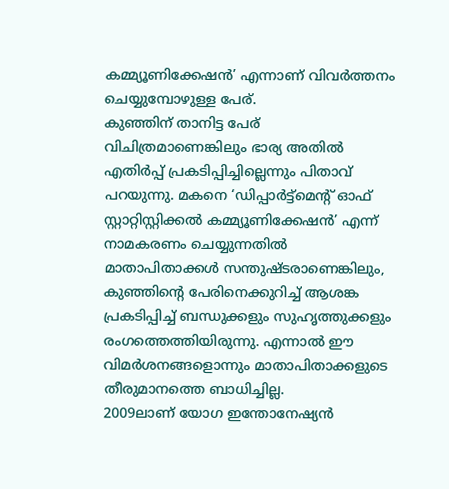കമ്മ്യൂണിക്കേഷൻ’ എന്നാണ് വിവർത്തനം ചെയ്യുമ്പോഴുള്ള പേര്.
കുഞ്ഞിന് താനിട്ട പേര് വിചിത്രമാണെങ്കിലും ഭാര്യ അതിൽ എതിർപ്പ് പ്രകടിപ്പിച്ചില്ലെന്നും പിതാവ് പറയുന്നു. മകനെ ‘ഡിപ്പാർട്ട്മെന്റ് ഓഫ് സ്റ്റാറ്റിസ്റ്റിക്കൽ കമ്മ്യൂണിക്കേഷൻ’ എന്ന് നാമകരണം ചെയ്യുന്നതിൽ മാതാപിതാക്കൾ സന്തുഷ്ടരാണെങ്കിലും, കുഞ്ഞിന്റെ പേരിനെക്കുറിച്ച് ആശങ്ക പ്രകടിപ്പിച്ച് ബന്ധുക്കളും സുഹൃത്തുക്കളും രംഗത്തെത്തിയിരുന്നു. എന്നാൽ ഈ വിമർശനങ്ങളൊന്നും മാതാപിതാക്കളുടെ തീരുമാനത്തെ ബാധിച്ചില്ല.
2009ലാണ് യോഗ ഇന്തോനേഷ്യൻ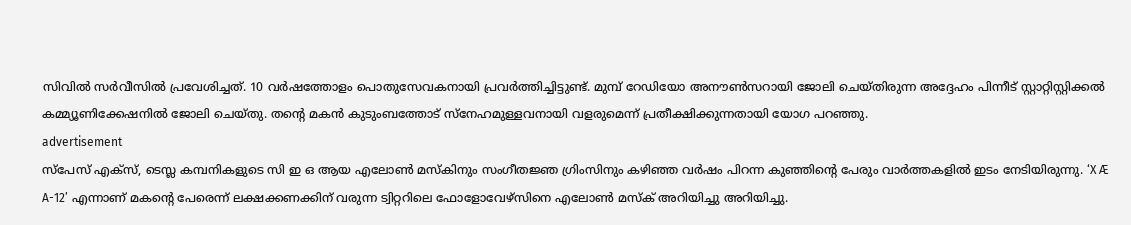സിവിൽ സർവീസിൽ പ്രവേശിച്ചത്. 10 വർഷത്തോളം പൊതുസേവകനായി പ്രവർത്തിച്ചിട്ടുണ്ട്. മുമ്പ് റേഡിയോ അനൗൺസറായി ജോലി ചെയ്തിരുന്ന അദ്ദേഹം പിന്നീട് സ്റ്റാറ്റിസ്റ്റിക്കൽ കമ്മ്യൂണിക്കേഷനിൽ ജോലി ചെയ്തു. തന്റെ മകൻ കുടുംബത്തോട് സ്നേഹമുള്ളവനായി വളരുമെന്ന് പ്രതീക്ഷിക്കുന്നതായി യോഗ പറഞ്ഞു.
advertisement
സ്പേസ് എക്സ്, ടെസ്ല കമ്പനികളുടെ സി ഇ ഒ ആയ എലോൺ മസ്കിനും സംഗീതജ്ഞ ഗ്രിംസിനും കഴിഞ്ഞ വർഷം പിറന്ന കുഞ്ഞിന്റെ പേരും വാർത്തകളിൽ ഇടം നേടിയിരുന്നു. ‘X Æ A-12’ എന്നാണ് മകന്റെ പേരെന്ന് ലക്ഷക്കണക്കിന് വരുന്ന ട്വിറ്ററിലെ ഫോളോവേഴ്സിനെ എലോൺ മസ്ക് അറിയിച്ചു അറിയിച്ചു.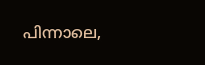പിന്നാലെ,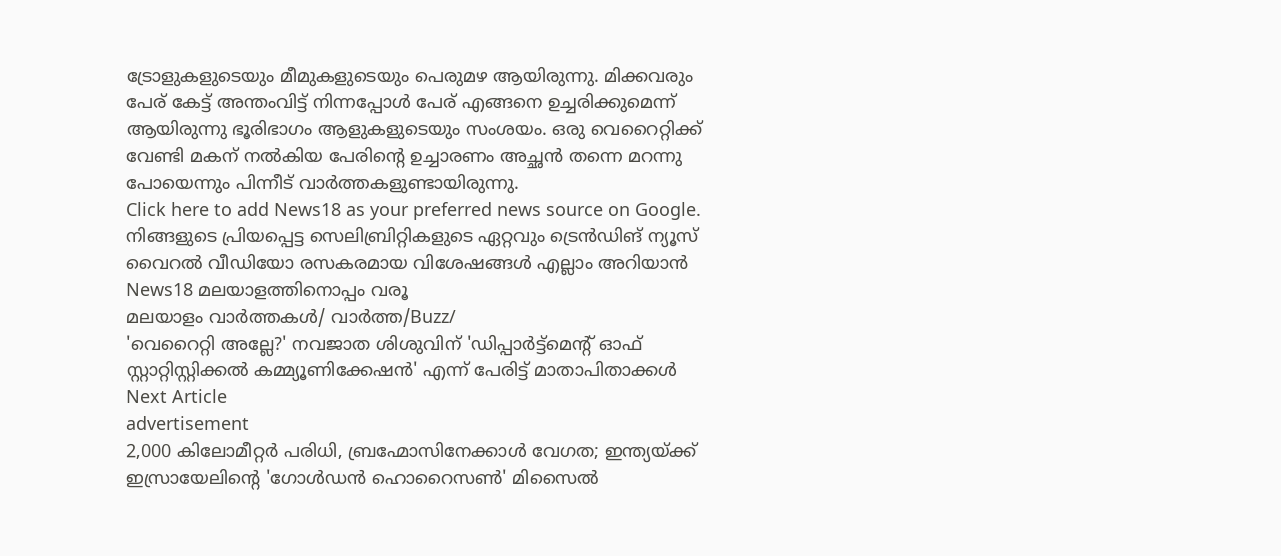ട്രോളുകളുടെയും മീമുകളുടെയും പെരുമഴ ആയിരുന്നു. മിക്കവരും പേര് കേട്ട് അന്തംവിട്ട് നിന്നപ്പോൾ പേര് എങ്ങനെ ഉച്ചരിക്കുമെന്ന് ആയിരുന്നു ഭൂരിഭാഗം ആളുകളുടെയും സംശയം. ഒരു വെറൈറ്റിക്ക് വേണ്ടി മകന് നൽകിയ പേരിന്റെ ഉച്ചാരണം അച്ഛൻ തന്നെ മറന്നു പോയെന്നും പിന്നീട് വാർത്തകളുണ്ടായിരുന്നു.
Click here to add News18 as your preferred news source on Google.
നിങ്ങളുടെ പ്രിയപ്പെട്ട സെലിബ്രിറ്റികളുടെ ഏറ്റവും ട്രെൻഡിങ് ന്യൂസ് വൈറൽ വീഡിയോ രസകരമായ വിശേഷങ്ങൾ എല്ലാം അറിയാൻ News18 മലയാളത്തിനൊപ്പം വരൂ
മലയാളം വാർത്തകൾ/ വാർത്ത/Buzz/
'വെറൈറ്റി അല്ലേ?' നവജാത ശിശുവിന് 'ഡിപ്പാർട്ട്മെന്റ് ഓഫ് സ്റ്റാറ്റിസ്റ്റിക്കൽ കമ്മ്യൂണിക്കേഷൻ' എന്ന് പേരിട്ട് മാതാപിതാക്കൾ
Next Article
advertisement
2,000 കിലോമീറ്റർ പരിധി, ബ്രഹ്മോസിനേക്കാൾ വേഗത; ഇന്ത്യയ്ക്ക് ഇസ്രായേലിന്റെ 'ഗോൾഡൻ ഹൊറൈസൺ' മിസൈൽ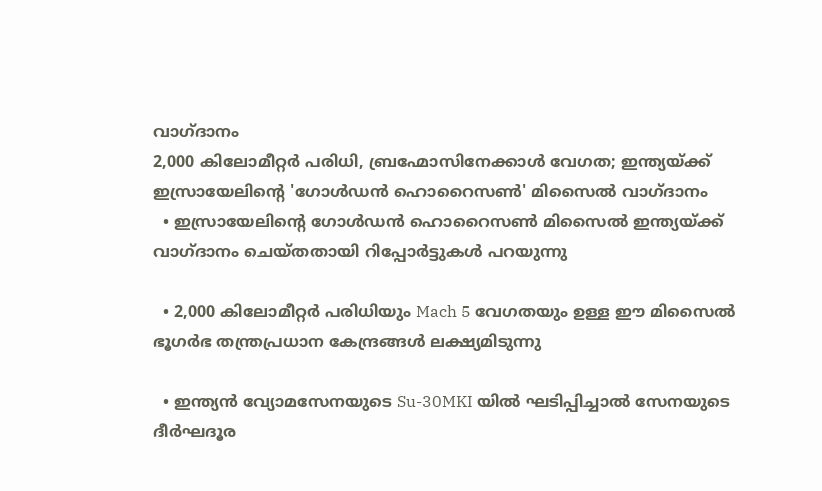വാഗ്ദാനം
2,000 കിലോമീറ്റർ പരിധി, ബ്രഹ്മോസിനേക്കാൾ വേഗത; ഇന്ത്യയ്ക്ക് ഇസ്രായേലിന്റെ 'ഗോൾഡൻ ഹൊറൈസൺ' മിസൈൽ വാഗ്ദാനം
  • ഇസ്രായേലിന്റെ ഗോൾഡൻ ഹൊറൈസൺ മിസൈൽ ഇന്ത്യയ്ക്ക് വാഗ്ദാനം ചെയ്തതായി റിപ്പോർട്ടുകൾ പറയുന്നു

  • 2,000 കിലോമീറ്റർ പരിധിയും Mach 5 വേഗതയും ഉള്ള ഈ മിസൈൽ ഭൂഗർഭ തന്ത്രപ്രധാന കേന്ദ്രങ്ങൾ ലക്ഷ്യമിടുന്നു

  • ഇന്ത്യൻ വ്യോമസേനയുടെ Su-30MKI യിൽ ഘടിപ്പിച്ചാൽ സേനയുടെ ദീർഘദൂര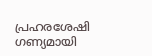പ്രഹരശേഷി ഗണ്യമായി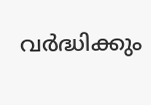വർദ്ധിക്കും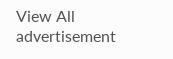View All
advertisement